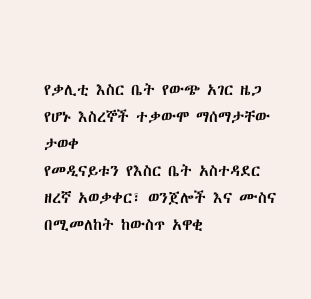የቃሊቲ እስር ቤት የውጭ አገር ዜጋ የሆኑ እስረኞች ተቃውሞ ማሰማታቸው ታወቀ
የመዲናይቱን የእስር ቤት አስተዳደር ዘረኛ አወቃቀር፣ ወንጀሎች እና ሙስና በሚመለከት ከውስጥ አዋቂ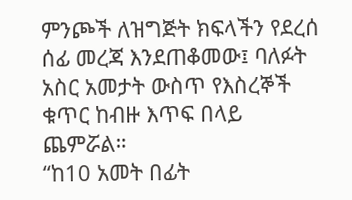ምንጮች ለዝግጅት ክፍላችን የደረሰ ሰፊ መረጃ እንደጠቆመው፤ ባለፉት አስር አመታት ውስጥ የእስረኞች ቁጥር ከብዙ እጥፍ በላይ ጨምሯል።
“ከ10 አመት በፊት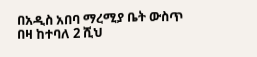በአዲስ አበባ ማረሚያ ቤት ውስጥ በዛ ከተባለ 2 ሺህ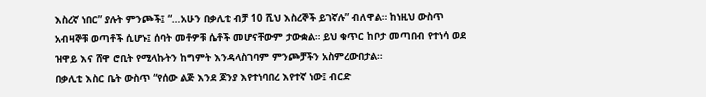እስረኛ ነበር” ያሉት ምንጮች፤ “…አሁን በቃሊቲ ብቻ 10 ሺህ እስረኞች ይገኛሉ” ብለዋል። ከነዚህ ውስጥ አብዛኞቹ ወጣቶች ሲሆኑ፤ ሰባት መቶዎቹ ሴቶች መሆናቸውም ታውቋል። ይህ ቁጥር ከቦታ መጣበብ የተነሳ ወደ ዝዋይ እና ሸዋ ሮቢት የሚላኩትን ከግምት እንዳላስገባም ምንጮቻችን አስምረውበታል።
በቃሊቲ እስር ቤት ውስጥ “የሰው ልጅ እንደ ጆንያ እየተነባበረ እየተኛ ነው፤ ብርድ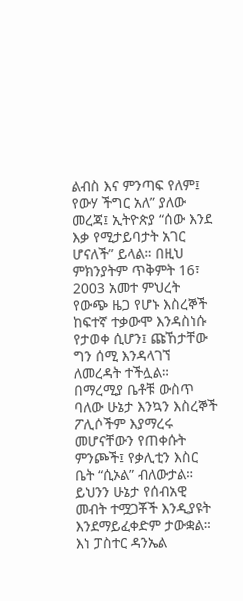ልብስ እና ምንጣፍ የለም፤ የውሃ ችግር አለ” ያለው መረጃ፤ ኢትዮጵያ “ሰው እንደ እቃ የሚታይባታት አገር ሆናለች” ይላል። በዚህ ምክንያትም ጥቅምት 16፣ 2003 አመተ ምህረት የውጭ ዜጋ የሆኑ እስረኞች ከፍተኛ ተቃውሞ እንዳስነሱ የታወቀ ሲሆን፤ ጩኸታቸው ግን ሰሚ እንዳላገኘ ለመረዳት ተችሏል።
በማረሚያ ቤቶቹ ውስጥ ባለው ሁኔታ እንኳን እስረኞች ፖሊሶችም እያማረሩ መሆናቸውን የጠቀሱት ምንጮች፤ የቃሊቲን እስር ቤት “ሲኦል” ብለውታል። ይህንን ሁኔታ የሰብአዊ መብት ተሟጋቾች እንዲያዩት እንደማይፈቀድም ታውቋል። እነ ፓስተር ዳንኤል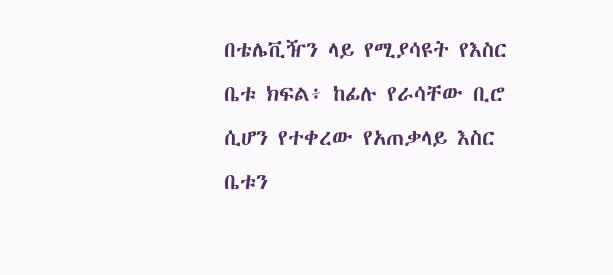በቴሌቪዥን ላይ የሚያሳዩት የእስር ቤቱ ክፍል፥ ከፊሉ የራሳቸው ቢሮ ሲሆን የተቀረው የአጠቃላይ እስር ቤቱን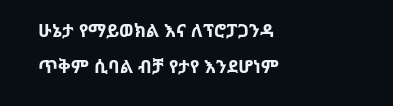ሁኔታ የማይወክል እና ለፕሮፓጋንዳ ጥቅም ሲባል ብቻ የታየ እንደሆነም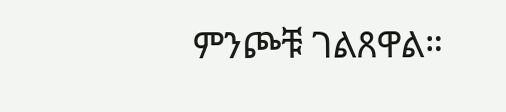ምንጮቹ ገልጸዋል።